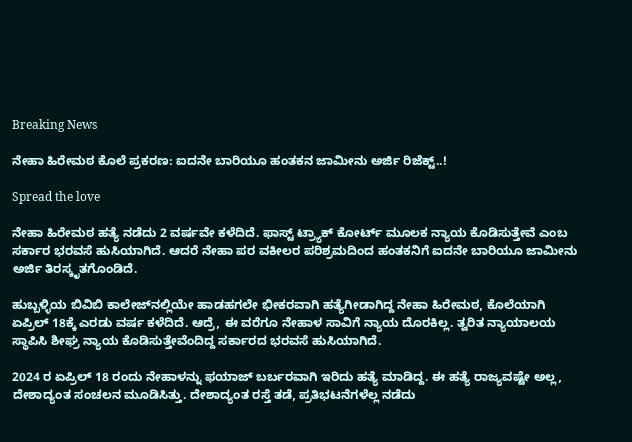Breaking News

ನೇಹಾ ಹಿರೇಮಠ ಕೊಲೆ ಪ್ರಕರಣ: ಐದನೇ ಬಾರಿಯೂ ಹಂತಕನ ಜಾಮೀನು ಅರ್ಜಿ ರಿಜೆಕ್ಟ್..!

Spread the love

ನೇಹಾ ಹಿರೇಮಠ ಹತ್ಯೆ ನಡೆದು 2 ವರ್ಷವೇ ಕಳೆದಿದೆ. ಫಾಸ್ಟ್ ಟ್ರ್ಯಾಕ್ ಕೋರ್ಟ್ ಮೂಲಕ ನ್ಯಾಯ ಕೊಡಿಸುತ್ತೇವೆ ಎಂಬ ಸರ್ಕಾರ ಭರವಸೆ ಹುಸಿಯಾಗಿದೆ. ಆದರೆ ನೇಹಾ ಪರ ವಕೀಲರ ಪರಿಶ್ರಮದಿಂದ ಹಂತಕನಿಗೆ ಐದನೇ ಬಾರಿಯೂ ಜಾಮೀನು ಅರ್ಜಿ ತಿರಸ್ಕೃತಗೊಂಡಿದೆ.

ಹುಬ್ಬಳ್ಳಿಯ ಬಿವಿಬಿ ಕಾಲೇಜ್‌ನಲ್ಲಿಯೇ ಹಾಡಹಗಲೇ ಭೀಕರವಾಗಿ ಹತ್ಯೆಗೀಡಾಗಿದ್ದ ನೇಹಾ ಹಿರೇಮಠ, ಕೊಲೆಯಾಗಿ ಏಪ್ರಿಲ್ 18ಕ್ಕೆ ಎರಡು ವರ್ಷ ಕಳೆದಿದೆ. ಆದ್ರೆ, ಈ ವರೆಗೂ ನೇಹಾಳ ಸಾವಿಗೆ ನ್ಯಾಯ ದೊರಕಿಲ್ಲ. ತ್ವರಿತ ನ್ಯಾಯಾಲಯ ಸ್ಥಾಪಿಸಿ ಶೀಘ್ರ ನ್ಯಾಯ ಕೊಡಿಸುತ್ತೇವೆಂದಿದ್ದ ಸರ್ಕಾರದ ಭರವಸೆ ಹುಸಿಯಾಗಿದೆ.

2024 ರ ಏಪ್ರಿಲ್ 18 ರಂದು ನೇಹಾಳನ್ನು ಫಯಾಜ್ ಬರ್ಬರವಾಗಿ ಇರಿದು ಹತ್ಯೆ ಮಾಡಿದ್ದ. ಈ ಹತ್ಯೆ ರಾಜ್ಯವಷ್ಟೇ ಅಲ್ಲ, ದೇಶಾದ್ಯಂತ ಸಂಚಲನ ಮೂಡಿಸಿತ್ತು. ದೇಶಾದ್ಯಂತ ರಸ್ತೆ ತಡೆ, ಪ್ರತಿಭಟನೆಗಳೆಲ್ಲ ನಡೆದು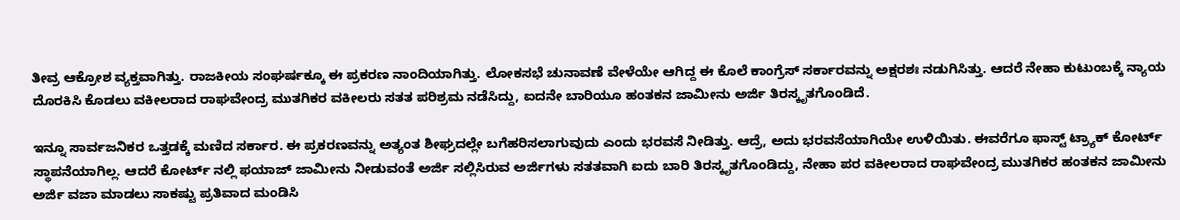ತೀವ್ರ ಆಕ್ರೋಶ ವ್ಯಕ್ತವಾಗಿತ್ತು. ರಾಜಕೀಯ ಸಂಘರ್ಷಕ್ಕೂ ಈ ಪ್ರಕರಣ ನಾಂದಿಯಾಗಿತ್ತು. ಲೋಕಸಭೆ ಚುನಾವಣೆ ವೇಳೆಯೇ ಆಗಿದ್ದ ಈ ಕೊಲೆ ಕಾಂಗ್ರೆಸ್ ಸರ್ಕಾರವನ್ನು ಅಕ್ಷರಶಃ ನಡುಗಿಸಿತ್ತು. ಆದರೆ ನೇಹಾ ಕುಟುಂಬಕ್ಕೆ ನ್ಯಾಯ ದೊರಕಿಸಿ ಕೊಡಲು ವಕೀಲರಾದ ರಾಘವೇಂದ್ರ ಮುತಗಿಕರ ವಕೀಲರು ಸತತ ಪರಿಶ್ರಮ ನಡೆಸಿದ್ದು, ಐದನೇ ಬಾರಿಯೂ ಹಂತಕನ ಜಾಮೀನು ಅರ್ಜಿ ತಿರಸ್ಕೃತಗೊಂಡಿದೆ.

ಇನ್ನೂ ಸಾರ್ವಜನಿಕರ ಒತ್ತಡಕ್ಕೆ ಮಣಿದ ಸರ್ಕಾರ. ಈ ಪ್ರಕರಣವನ್ನು ಅತ್ಯಂತ ಶೀಘ್ರದಲ್ಲೇ ಬಗೆಹರಿಸಲಾಗುವುದು ಎಂದು ಭರವಸೆ ನೀಡಿತ್ತು‌. ಆದ್ರೆ, ಅದು ಭರವಸೆಯಾಗಿಯೇ ಉಳಿಯಿತು. ಈವರೆಗೂ ಫಾಸ್ಟ್ ಟ್ರ್ಯಾಕ್ ಕೋರ್ಟ್ ಸ್ಥಾಪನೆಯಾಗಿಲ್ಲ. ಆದರೆ ಕೋರ್ಟ್ ನಲ್ಲಿ ಫಯಾಜ್ ಜಾಮೀನು ನೀಡುವಂತೆ ಅರ್ಜಿ ಸಲ್ಲಿಸಿರುವ ಅರ್ಜಿಗಳು ಸತತವಾಗಿ ಐದು ಬಾರಿ ತಿರಸ್ಕೃತಗೊಂಡಿದ್ದು, ನೇಹಾ ಪರ ವಕೀಲರಾದ ರಾಘವೇಂದ್ರ ಮುತಗಿಕರ ಹಂತಕನ ಜಾಮೀನು ಅರ್ಜಿ ವಜಾ ಮಾಡಲು ಸಾಕಷ್ಟು ಪ್ರತಿವಾದ ಮಂಡಿಸಿ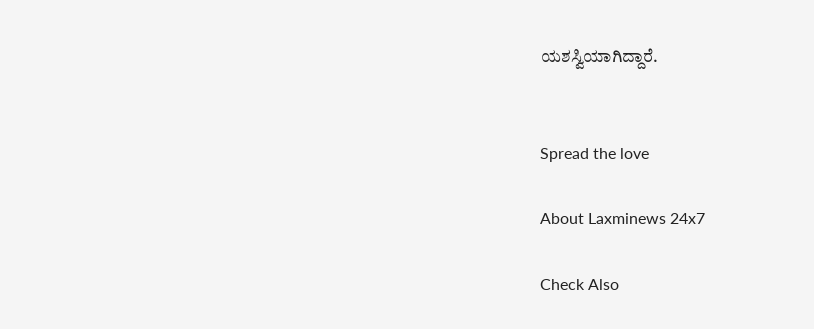ಯಶಸ್ವಿಯಾಗಿದ್ದಾರೆ.


Spread the love

About Laxminews 24x7

Check Also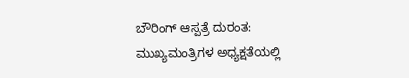ಬೌರಿಂಗ್ ಆಸ್ಪತ್ರೆ ದುರಂತ: ಮುಖ್ಯಮಂತ್ರಿಗಳ ಅಧ್ಯಕ್ಷತೆಯಲ್ಲಿ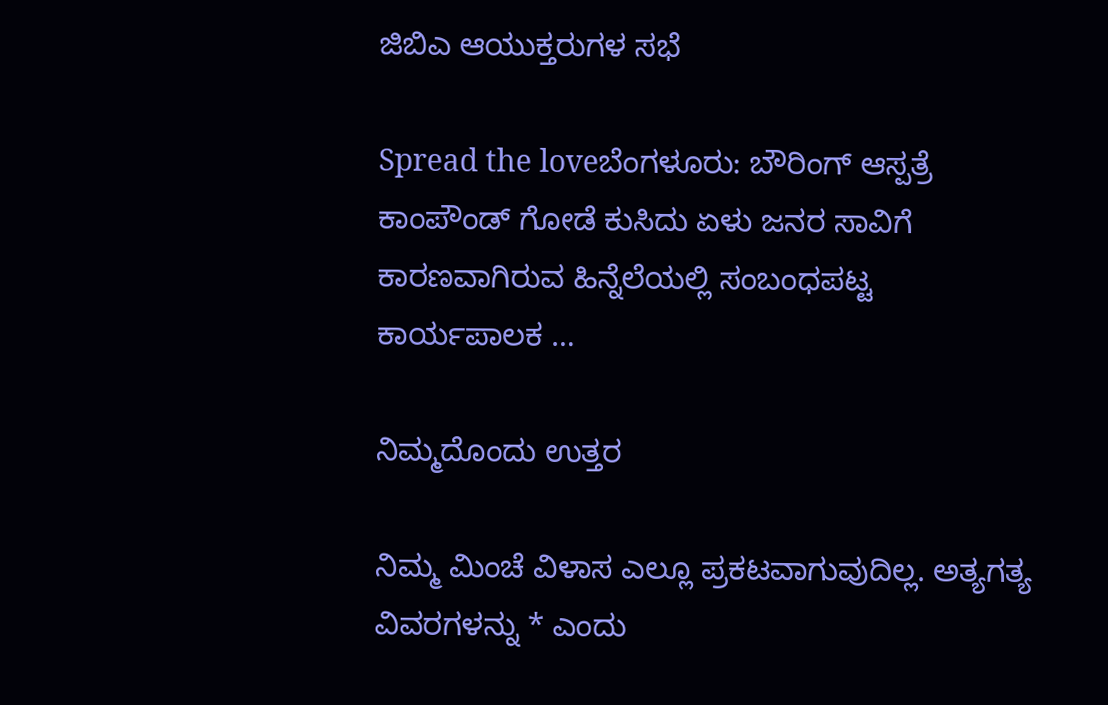ಜಿಬಿಎ ಆಯುಕ್ತರುಗಳ ಸಭೆ

Spread the loveಬೆಂಗಳೂರು: ಬೌರಿಂಗ್ ಆಸ್ಪತ್ರೆ ಕಾಂಪೌಂಡ್ ಗೋಡೆ ಕುಸಿದು ಏಳು ಜನರ ಸಾವಿಗೆ ಕಾರಣವಾಗಿರುವ ಹಿನ್ನೆಲೆಯಲ್ಲಿ ಸಂಬಂಧಪಟ್ಟ ಕಾರ್ಯಪಾಲಕ …

ನಿಮ್ಮದೊಂದು ಉತ್ತರ

ನಿಮ್ಮ ಮಿಂಚೆ ವಿಳಾಸ ಎಲ್ಲೂ ಪ್ರಕಟವಾಗುವುದಿಲ್ಲ. ಅತ್ಯಗತ್ಯ ವಿವರಗಳನ್ನು * ಎಂದು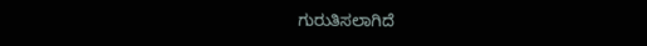ಗುರುತಿಸಲಾಗಿದೆ